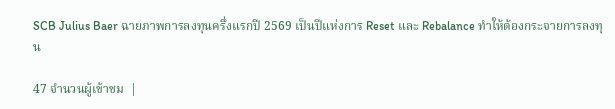SCB Julius Baer ฉายภาพการลงทุนครึ่งแรกปี 2569 เป็นปีแห่งการ Reset และ Rebalance ทำให้ต้องกระจายการลงทุน

47 จำนวนผู้เข้าชม  |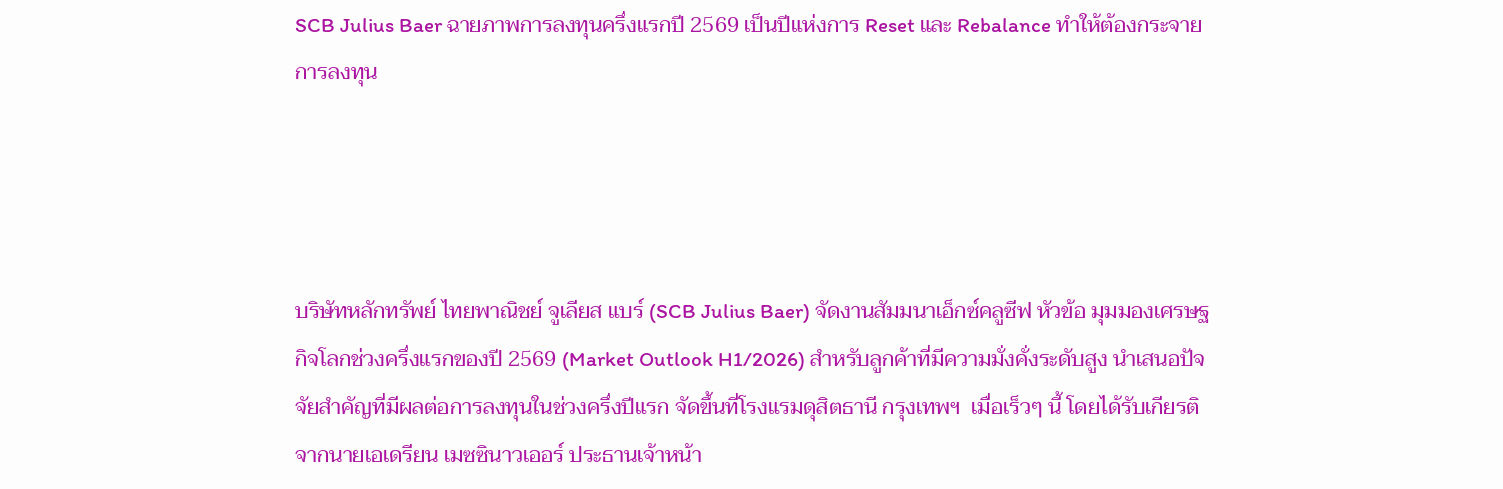SCB Julius Baer ฉายภาพการลงทุนครึ่งแรกปี 2569 เป็นปีแห่งการ Reset และ Rebalance ทำให้ต้องกระจายการลงทุน




บริษัทหลักทรัพย์ ไทยพาณิชย์ จูเลียส แบร์ (SCB Julius Baer) จัดงานสัมมนาเอ็กซ์คลูซีฟ หัวข้อ มุมมองเศรษฐกิจโลกช่วงครึ่งแรกของปี 2569 (Market Outlook H1/2026) สำหรับลูกค้าที่มีความมั่งคั่งระดับสูง นำเสนอปัจจัยสำคัญที่มีผลต่อการลงทุนในช่วงครึ่งปีแรก จัดขึ้นที่โรงแรมดุสิตธานี กรุงเทพฯ  เมื่อเร็วๆ นี้ โดยได้รับเกียรติจากนายเอเดรียน เมซซินาวเออร์ ประธานเจ้าหน้า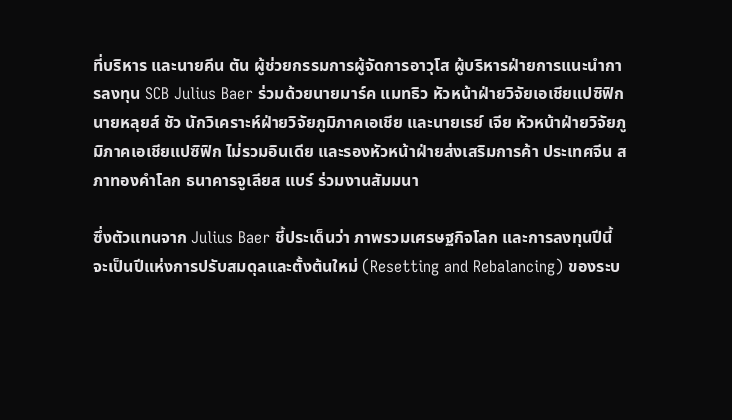ที่บริหาร และนายคีน ตัน ผู้ช่วยกรรมการผู้จัดการอาวุโส ผู้บริหารฝ่ายการแนะนำการลงทุน SCB Julius Baer ร่วมด้วยนายมาร์ค แมทธิว หัวหน้าฝ่ายวิจัยเอเชียแปซิฟิก นายหลุยส์ ชัว นักวิเคราะห์ฝ่ายวิจัยภูมิภาคเอเชีย และนายเรย์ เจีย หัวหน้าฝ่ายวิจัยภูมิภาคเอเชียแปซิฟิก ไม่รวมอินเดีย และรองหัวหน้าฝ่ายส่งเสริมการค้า ประเทศจีน สภาทองคำโลก ธนาคารจูเลียส แบร์ ร่วมงานสัมมนา

ซึ่งตัวแทนจาก Julius Baer ชี้ประเด็นว่า ภาพรวมเศรษฐกิจโลก และการลงทุนปีนี้ จะเป็นปีแห่งการปรับสมดุลและตั้งต้นใหม่ (Resetting and Rebalancing) ของระบ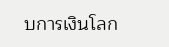บการเงินโลก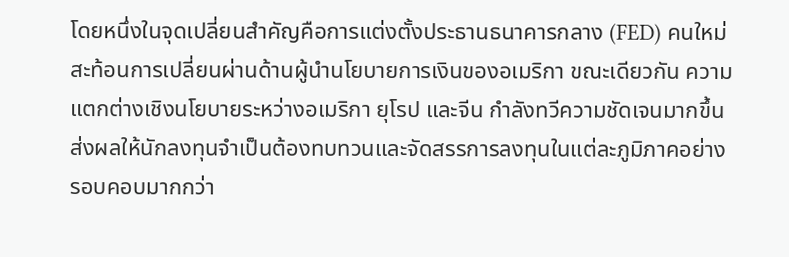โดยหนึ่งในจุดเปลี่ยนสำคัญคือการแต่งตั้งประธานธนาคารกลาง (FED) คนใหม่ สะท้อนการเปลี่ยนผ่านด้านผู้นำนโยบายการเงินของอเมริกา ขณะเดียวกัน ความแตกต่างเชิงนโยบายระหว่างอเมริกา ยุโรป และจีน กำลังทวีความชัดเจนมากขึ้น ส่งผลให้นักลงทุนจำเป็นต้องทบทวนและจัดสรรการลงทุนในแต่ละภูมิภาคอย่างรอบคอบมากกว่า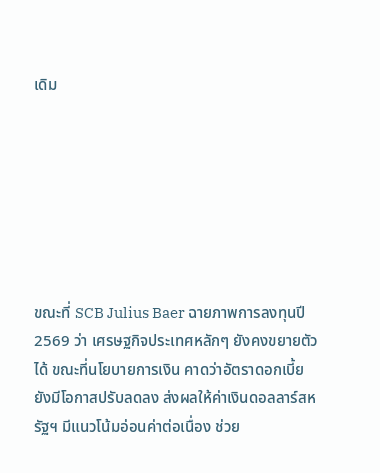เดิม







ขณะที่ SCB Julius Baer ฉายภาพการลงทุนปี 2569 ว่า เศรษฐกิจประเทศหลักๆ ยังคงขยายตัวได้ ขณะที่นโยบายการเงิน คาดว่าอัตราดอกเบี้ยยังมีโอกาสปรับลดลง ส่งผลให้ค่าเงินดอลลาร์สหรัฐฯ มีแนวโน้มอ่อนค่าต่อเนื่อง ช่วย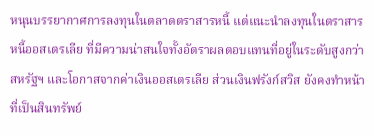หนุนบรรยากาศการลงทุนในตลาดตราสารหนี้ แต่แนะนำลงทุนในตราสารหนี้ออสเตรเลีย ที่มีความน่าสนใจทั้งอัตราผลตอบแทนที่อยู่ในระดับสูงกว่าสหรัฐฯ และโอกาสจากค่าเงินออสเตรเลีย ส่วนเงินฟรังก์สวิส ยังคงทำหน้าที่เป็นสินทรัพย์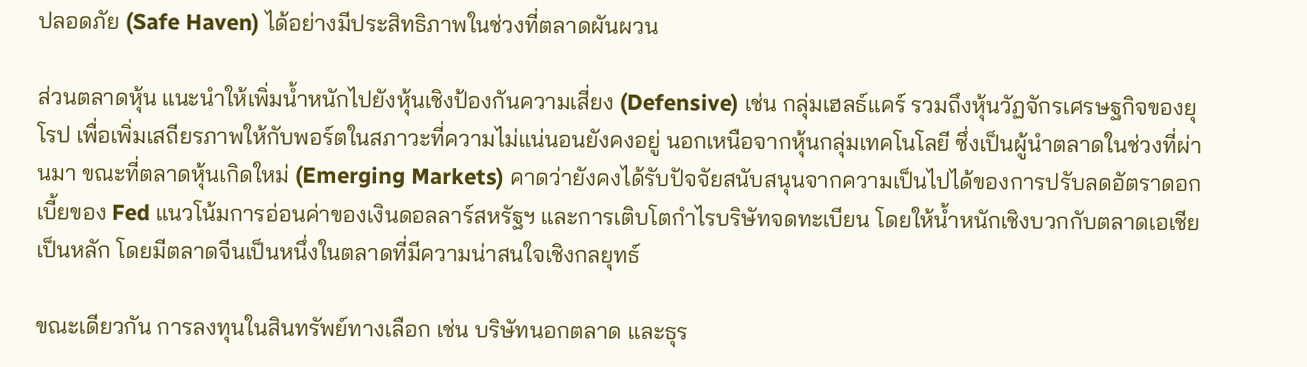ปลอดภัย (Safe Haven) ได้อย่างมีประสิทธิภาพในช่วงที่ตลาดผันผวน

ส่วนตลาดหุ้น แนะนำให้เพิ่มน้ำหนักไปยังหุ้นเชิงป้องกันความเสี่ยง (Defensive) เช่น กลุ่มเฮลธ์แคร์ รวมถึงหุ้นวัฏจักรเศรษฐกิจของยุโรป เพื่อเพิ่มเสถียรภาพให้กับพอร์ตในสภาวะที่ความไม่แน่นอนยังคงอยู่ นอกเหนือจากหุ้นกลุ่มเทคโนโลยี ซึ่งเป็นผู้นำตลาดในช่วงที่ผ่านมา ขณะที่ตลาดหุ้นเกิดใหม่ (Emerging Markets) คาดว่ายังคงได้รับปัจจัยสนับสนุนจากความเป็นไปได้ของการปรับลดอัตราดอกเบี้ยของ Fed แนวโน้มการอ่อนค่าของเงินดอลลาร์สหรัฐฯ และการเติบโตกำไรบริษัทจดทะเบียน โดยให้น้ำหนักเชิงบวกกับตลาดเอเชียเป็นหลัก โดยมีตลาดจีนเป็นหนึ่งในตลาดที่มีความน่าสนใจเชิงกลยุทธ์

ขณะเดียวกัน การลงทุนในสินทรัพย์ทางเลือก เช่น บริษัทนอกตลาด และธุร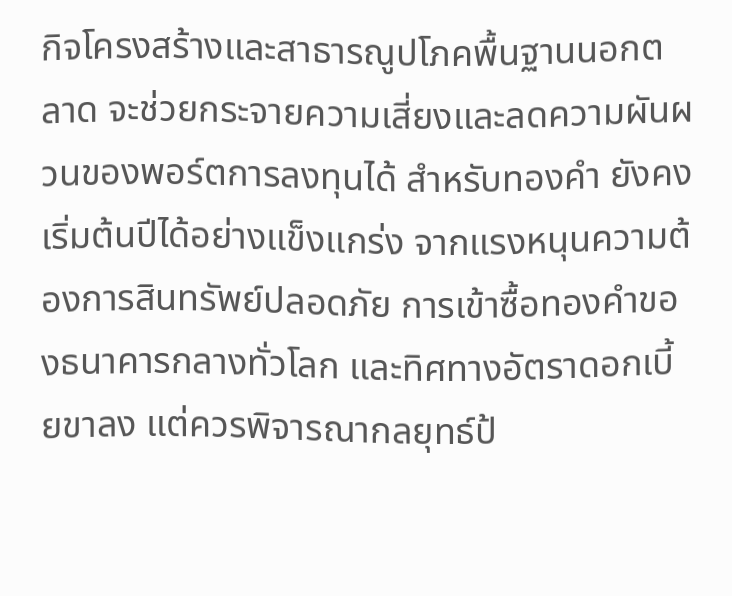กิจโครงสร้างและสาธารณูปโภคพื้นฐานนอกตลาด จะช่วยกระจายความเสี่ยงและลดความผันผวนของพอร์ตการลงทุนได้ สำหรับทองคำ ยังคงเริ่มต้นปีได้อย่างแข็งแกร่ง จากแรงหนุนความต้องการสินทรัพย์ปลอดภัย การเข้าซื้อทองคำของธนาคารกลางทั่วโลก และทิศทางอัตราดอกเบี้ยขาลง แต่ควรพิจารณากลยุทธ์ป้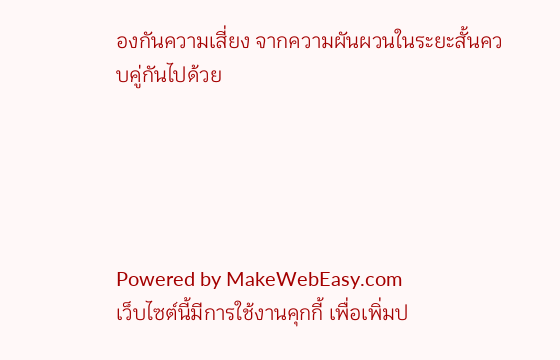องกันความเสี่ยง จากความผันผวนในระยะสั้นควบคู่กันไปด้วย





Powered by MakeWebEasy.com
เว็บไซต์นี้มีการใช้งานคุกกี้ เพื่อเพิ่มป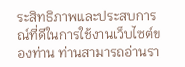ระสิทธิภาพและประสบการณ์ที่ดีในการใช้งานเว็บไซต์ของท่าน ท่านสามารถอ่านรา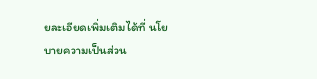ยละเอียดเพิ่มเติมได้ที่ นโยบายความเป็นส่วน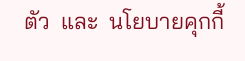ตัว  และ  นโยบายคุกกี้